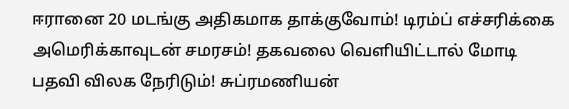ஈரானை 20 மடங்கு அதிகமாக தாக்குவோம்! டிரம்ப் எச்சரிக்கை அமெரிக்காவுடன் சமரசம்! தகவலை வெளியிட்டால் மோடி பதவி விலக நேரிடும்! சுப்ரமணியன்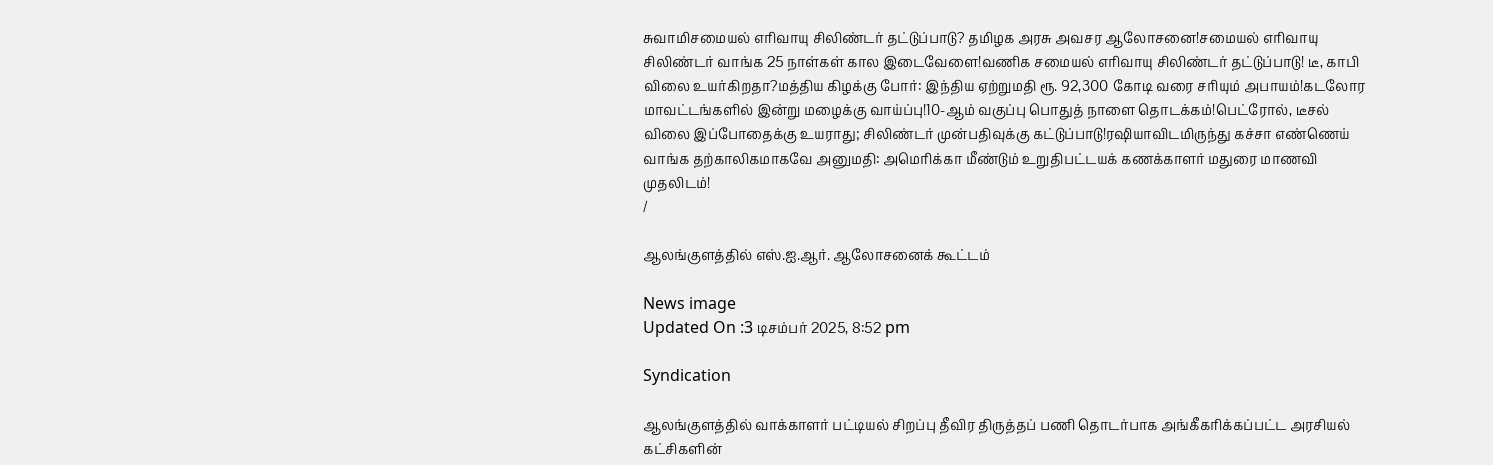சுவாமிசமையல் எரிவாயு சிலிண்டர் தட்டுப்பாடு? தமிழக அரசு அவசர ஆலோசனை!சமையல் எரிவாயு சிலிண்டர் வாங்க 25 நாள்கள் கால இடைவேளை!வணிக சமையல் எரிவாயு சிலிண்டர் தட்டுப்பாடு! டீ, காபி விலை உயர்கிறதா?மத்திய கிழக்கு போர்: இந்திய ஏற்றுமதி ரூ. 92,300 கோடி வரை சரியும் அபாயம்!கடலோர மாவட்டங்களில் இன்று மழைக்கு வாய்ப்பு!10-ஆம் வகுப்பு பொதுத் நாளை தொடக்கம்!பெட்ரோல், டீசல் விலை இப்போதைக்கு உயராது; சிலிண்டர் முன்பதிவுக்கு கட்டுப்பாடு!ரஷியாவிடமிருந்து கச்சா எண்ணெய் வாங்க தற்காலிகமாகவே அனுமதி: அமெரிக்கா மீண்டும் உறுதிபட்டயக் கணக்காளர் மதுரை மாணவி முதலிடம்!
/

ஆலங்குளத்தில் எஸ்.ஐ.ஆர். ஆலோசனைக் கூட்டம்

News image
Updated On :3 டிசம்பர் 2025, 8:52 pm

Syndication

ஆலங்குளத்தில் வாக்காளர் பட்டியல் சிறப்பு தீவிர திருத்தப் பணி தொடர்பாக அங்கீகரிக்கப்பட்ட அரசியல் கட்சிகளின்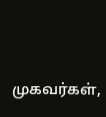முகவர்கள்,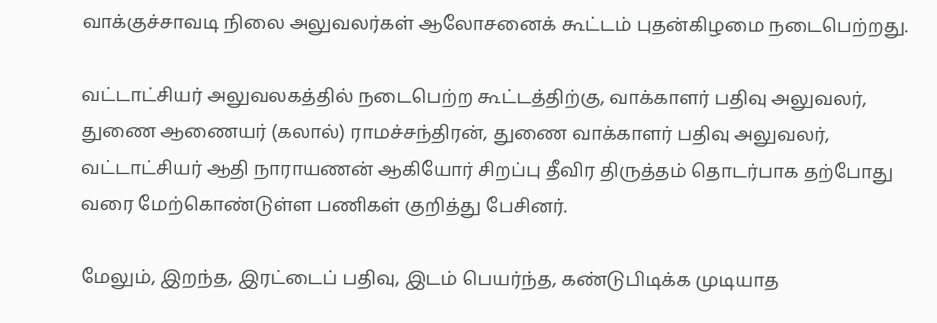வாக்குச்சாவடி நிலை அலுவலர்கள் ஆலோசனைக் கூட்டம் புதன்கிழமை நடைபெற்றது.

வட்டாட்சியர் அலுவலகத்தில் நடைபெற்ற கூட்டத்திற்கு, வாக்காளர் பதிவு அலுவலர், துணை ஆணையர் (கலால்) ராமச்சந்திரன், துணை வாக்காளர் பதிவு அலுவலர், வட்டாட்சியர் ஆதி நாராயணன் ஆகியோர் சிறப்பு தீவிர திருத்தம் தொடர்பாக தற்போது வரை மேற்கொண்டுள்ள பணிகள் குறித்து பேசினர்.

மேலும், இறந்த, இரட்டைப் பதிவு, இடம் பெயர்ந்த, கண்டுபிடிக்க முடியாத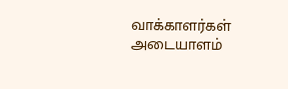வாக்காளர்கள் அடையாளம்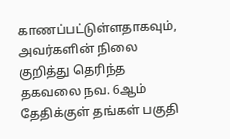காணப்பட்டுள்ளதாகவும், அவர்களின் நிலை குறித்து தெரிந்த தகவலை நவ. 6ஆம் தேதிக்குள் தங்கள் பகுதி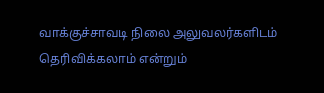வாக்குச்சாவடி நிலை அலுவலர்களிடம் தெரிவிக்கலாம் என்றும்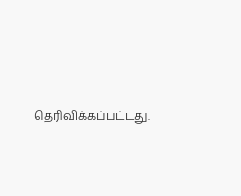தெரிவிக்கப்பட்டது.